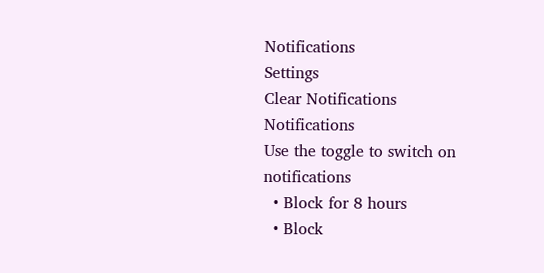Notifications
Settings
Clear Notifications
Notifications
Use the toggle to switch on notifications
  • Block for 8 hours
  • Block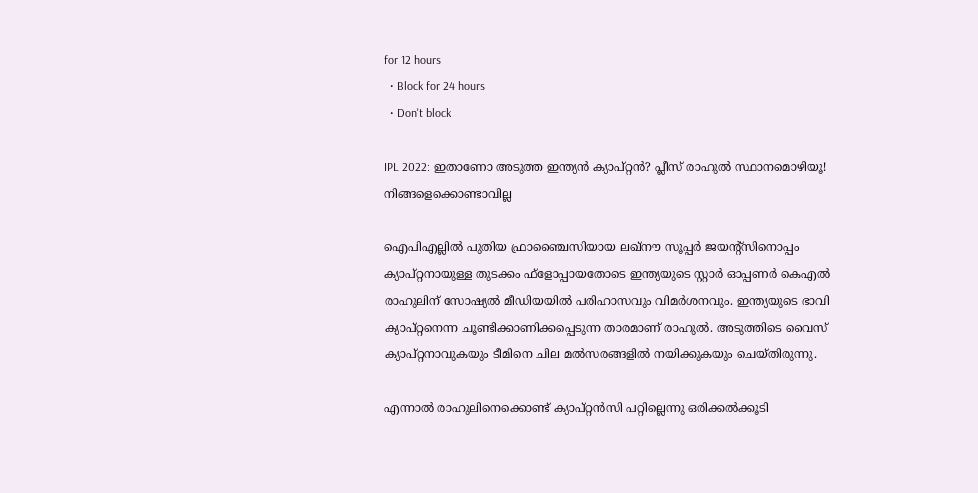for 12 hours
  • Block for 24 hours
  • Don't block

IPL 2022: ഇതാണോ അടുത്ത ഇന്ത്യന്‍ ക്യാപ്റ്റന്‍? പ്ലീസ് രാഹുല്‍ സ്ഥാനമൊഴിയൂ! നിങ്ങളെക്കൊണ്ടാവില്ല

ഐപിഎല്ലില്‍ പുതിയ ഫ്രാഞ്ചൈസിയായ ലഖ്‌നൗ സൂപ്പര്‍ ജയന്റ്‌സിനൊപ്പം ക്യാപ്റ്റനായുള്ള തുടക്കം ഫ്‌ളോപ്പായതോടെ ഇന്ത്യയുടെ സ്റ്റാര്‍ ഓപ്പണര്‍ കെഎല്‍ രാഹുലിന് സോഷ്യല്‍ മീഡിയയില്‍ പരിഹാസവും വിമര്‍ശനവും. ഇന്ത്യയുടെ ഭാവി ക്യാപ്റ്റനെന്ന ചൂണ്ടിക്കാണിക്കപ്പെടുന്ന താരമാണ് രാഹുല്‍. അടുത്തിടെ വൈസ് ക്യാപ്റ്റനാവുകയും ടീമിനെ ചില മല്‍സരങ്ങളില്‍ നയിക്കുകയും ചെയ്തിരുന്നു.

എന്നാല്‍ രാഹുലിനെക്കൊണ്ട് ക്യാപ്റ്റന്‍സി പറ്റില്ലെന്നു ഒരിക്കല്‍ക്കൂടി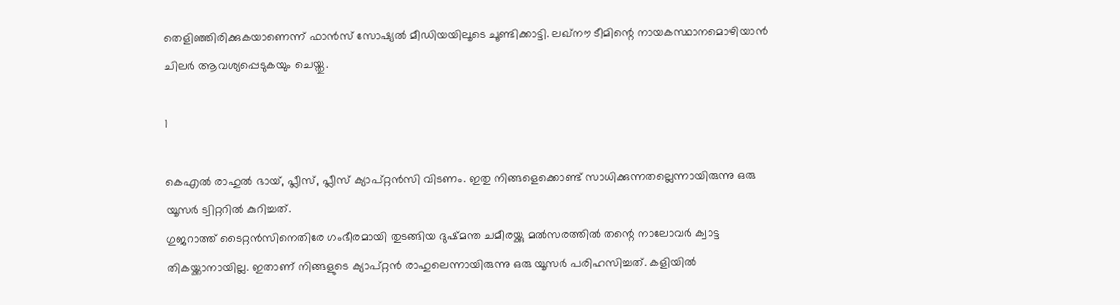തെളിഞ്ഞിരിക്കുകയാണെന്ന് ഫാന്‍സ് സോഷ്യല്‍ മീഡിയയിലൂടെ ചൂണ്ടിക്കാട്ടി. ലഖ്‌നൗ ടീമിന്റെ നായകസ്ഥാനമൊഴിയാന്‍ ചിലര്‍ ആവശ്യപ്പെടുകയും ചെയ്തു.

1

കെഎല്‍ രാഹുല്‍ ഭായ്, പ്ലീസ്, പ്ലീസ് ക്യാപ്റ്റന്‍സി വിടണം. ഇതു നിങ്ങളെക്കൊണ്ട് സാധിക്കുന്നതല്ലെന്നായിരുന്നു ഒരു യൂസര്‍ ട്വിറ്ററില്‍ കുറിച്ചത്.
ഗുജറാത്ത് ടൈറ്റന്‍സിനെതിരേ ഗംഭീരമായി തുടങ്ങിയ ദുഷ്മന്ത ചമീരയ്ക്കു മല്‍സരത്തില്‍ തന്റെ നാലോവര്‍ ക്വാട്ട തികയ്ക്കാനായില്ല. ഇതാണ് നിങ്ങളുടെ ക്യാപ്റ്റന്‍ രാഹുലെന്നായിരുന്നു ഒരു യൂസര്‍ പരിഹസിച്ചത്. കളിയില്‍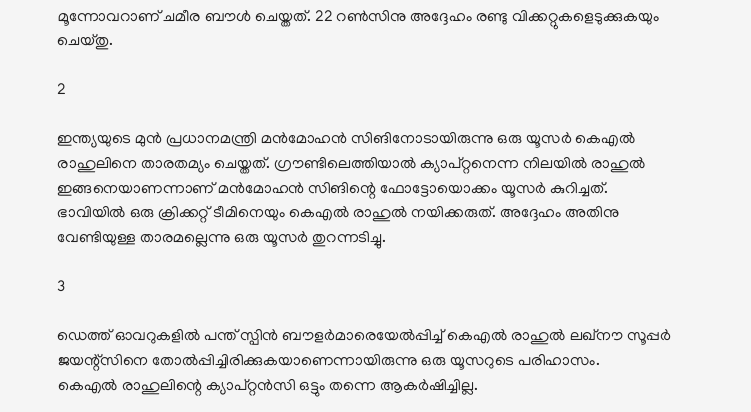മൂന്നോവറാണ് ചമീര ബൗള്‍ ചെയ്തത്. 22 റണ്‍സിനു അദ്ദേഹം രണ്ടു വിക്കറ്റുകളെടുക്കുകയും ചെയ്തു.

2

ഇന്ത്യയുടെ മുന്‍ പ്രധാനമന്ത്രി മന്‍മോഹന്‍ സിങിനോടായിരുന്നു ഒരു യൂസര്‍ കെഎല്‍ രാഹുലിനെ താരതമ്യം ചെയ്തത്. ഗ്രൗണ്ടിലെത്തിയാല്‍ ക്യാപ്റ്റനെന്ന നിലയില്‍ രാഹുല്‍ ഇങ്ങനെയാണന്നാണ് മന്‍മോഹന്‍ സിങിന്റെ ഫോട്ടോയൊക്കം യൂസര്‍ കുറിച്ചത്.
ഭാവിയില്‍ ഒരു ക്രിക്കറ്റ് ടീമിനെയും കെഎല്‍ രാഹുല്‍ നയിക്കരുത്. അദ്ദേഹം അതിനു വേണ്ടിയുള്ള താരമല്ലെന്നു ഒരു യൂസര്‍ തുറന്നടിച്ചു.

3

ഡെത്ത് ഓവറുകളില്‍ പന്ത് സ്പിന്‍ ബൗളര്‍മാരെയേല്‍പ്പിച്ച് കെഎല്‍ രാഹുല്‍ ലഖ്‌നൗ സൂപ്പര്‍ ജയന്റ്‌സിനെ തോല്‍പ്പിച്ചിരിക്കുകയാണെന്നായിരുന്നു ഒരു യൂസറുടെ പരിഹാസം.
കെഎല്‍ രാഹുലിന്റെ ക്യാപ്റ്റന്‍സി ഒട്ടും തന്നെ ആകര്‍ഷിച്ചില്ല.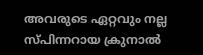അവരുടെ ഏറ്റവും നല്ല സ്പിന്നറായ ക്രുനാല്‍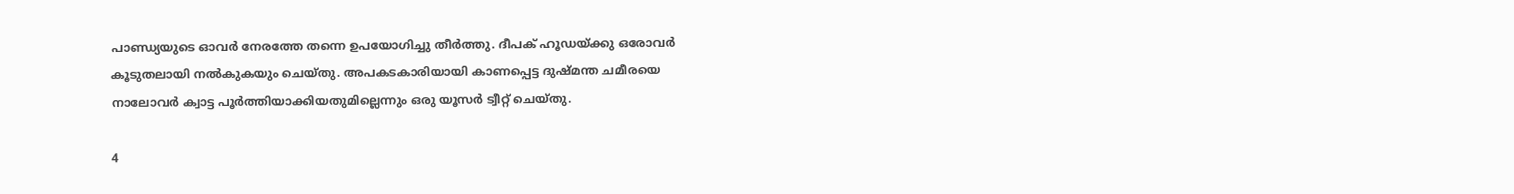പാണ്ഡ്യയുടെ ഓവര്‍ നേരത്തേ തന്നെ ഉപയോഗിച്ചു തീര്‍ത്തു. ദീപക് ഹൂഡയ്ക്കു ഒരോവര്‍ കൂടുതലായി നല്‍കുകയും ചെയ്തു. അപകടകാരിയായി കാണപ്പെട്ട ദുഷ്മന്ത ചമീരയെ നാലോവര്‍ ക്വാട്ട പൂര്‍ത്തിയാക്കിയതുമില്ലെന്നും ഒരു യൂസര്‍ ട്വീറ്റ് ചെയ്തു.

4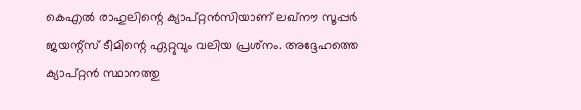കെഎല്‍ രാഹുലിന്റെ ക്യാപ്റ്റന്‍സിയാണ് ലഖ്‌നൗ സൂപ്പര്‍ ജയന്റ്‌സ് ടീമിന്റെ ഏറ്റുവും വലിയ പ്രശ്‌നം. അദ്ദേഹത്തെ ക്യാപ്റ്റന്‍ സ്ഥാനത്തു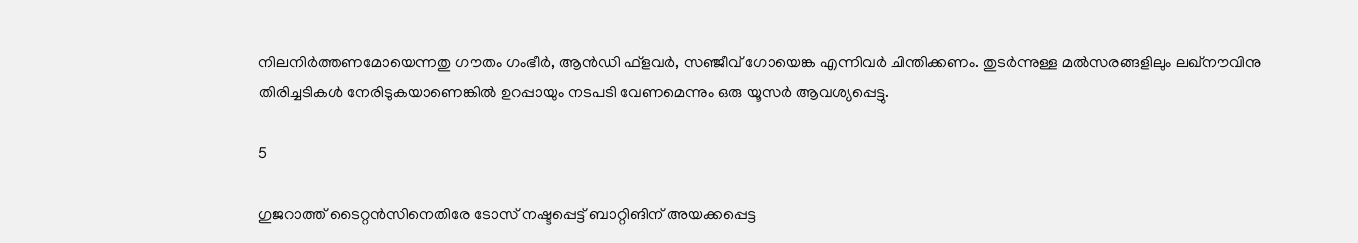നിലനിര്‍ത്തണമോയെന്നതു ഗൗതം ഗംഭീര്‍, ആന്‍ഡി ഫ്‌ളവര്‍, സഞ്ജീവ് ഗോയെങ്ക എന്നിവര്‍ ചിന്തിക്കണം. തുടര്‍ന്നുള്ള മല്‍സരങ്ങളിലും ലഖ്‌നൗവിനു തിരിച്ചടികള്‍ നേരിടുകയാണെങ്കില്‍ ഉറപ്പായും നടപടി വേണമെന്നും ഒരു യൂസര്‍ ആവശ്യപ്പെട്ടു.

5

ഗുജറാത്ത് ടൈറ്റന്‍സിനെതിരേ ടോസ് നഷ്ടപ്പെട്ട് ബാറ്റിങിന് അയക്കപ്പെട്ട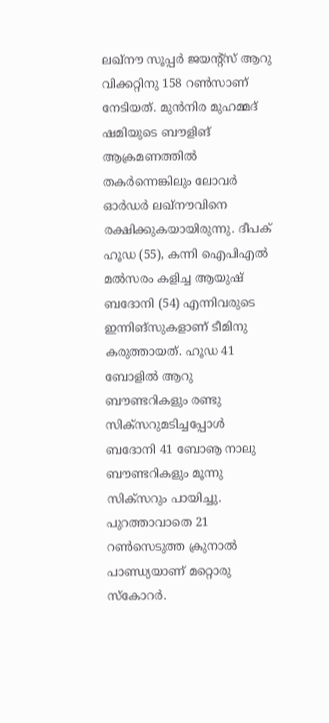ലഖ്‌നൗ സൂപ്പര്‍ ജയന്റ്‌സ് ആറു വിക്കറ്റിനു 158 റണ്‍സാണ് നേടിയത്. മുന്‍നിര മുഹമ്മദ് ഷമിയുടെ ബൗളിങ് ആക്രമണത്തില്‍ തകര്‍ന്നെങ്കിലും ലോവര്‍ ഓര്‍ഡര്‍ ലഖ്‌നൗവിനെ രക്ഷിക്കുകയായിരുന്നു. ദീപക് ഹൂഡ (55), കന്നി ഐപിഎല്‍ മല്‍സരം കളിച്ച ആയുഷ് ബദോനി (54) എന്നിവരുടെ ഇന്നിങ്‌സുകളാണ് ടീമിനു കരുത്തായത്. ഹൂഡ 41 ബോളില്‍ ആറു ബൗണ്ടറികളും രണ്ടു സിക്‌സറുമടിച്ചപ്പോള്‍ ബദോനി 41 ബോൡ നാലു ബൗണ്ടറികളും മൂന്നു സിക്‌സറും പായിച്ചു. പുറത്താവാതെ 21 റണ്‍സെടുത്ത ക്രുനാല്‍ പാണ്ഡ്യയാണ് മറ്റൊരു സ്‌കോറര്‍.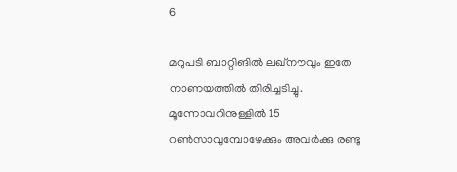6

മറുപടി ബാറ്റിങില്‍ ലഖ്‌നൗവും ഇതേ നാണയത്തില്‍ തിരിച്ചടിച്ചു. മൂന്നോവറിനുള്ളില്‍ 15 റണ്‍സാവുമ്പോഴേക്കും അവര്‍ക്കു രണ്ടു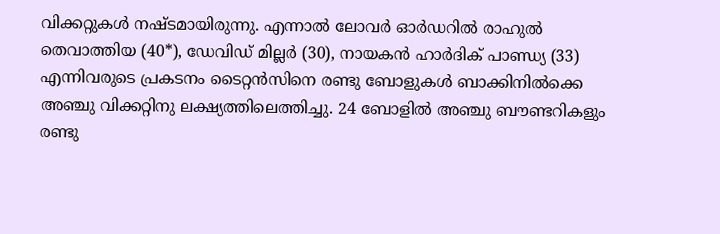വിക്കറ്റുകള്‍ നഷ്ടമായിരുന്നു. എന്നാല്‍ ലോവര്‍ ഓര്‍ഡറില്‍ രാഹുല്‍ തെവാത്തിയ (40*), ഡേവിഡ് മില്ലര്‍ (30), നായകന്‍ ഹാര്‍ദിക് പാണ്ഡ്യ (33) എന്നിവരുടെ പ്രകടനം ടൈറ്റന്‍സിനെ രണ്ടു ബോളുകള്‍ ബാക്കിനില്‍ക്കെ അഞ്ചു വിക്കറ്റിനു ലക്ഷ്യത്തിലെത്തിച്ചു. 24 ബോളില്‍ അഞ്ചു ബൗണ്ടറികളും രണ്ടു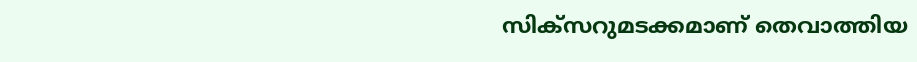സിക്‌സറുമടക്കമാണ് തെവാത്തിയ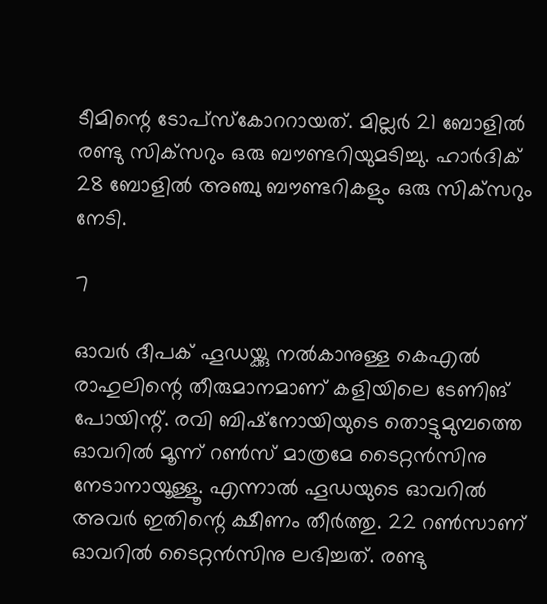ടീമിന്റെ ടോപ്‌സ്‌കോററായത്. മില്ലര്‍ 21 ബോളില്‍ രണ്ടു സിക്‌സറും ഒരു ബൗണ്ടറിയുമടിച്ചു. ഹാര്‍ദിക് 28 ബോളില്‍ അഞ്ചു ബൗണ്ടറികളും ഒരു സിക്‌സറും നേടി.

7

ഓവര്‍ ദീപക് ഹൂഡയ്ക്കു നല്‍കാനുള്ള കെഎല്‍ രാഹുലിന്റെ തീരുമാനമാണ് കളിയിലെ ടേണിങ് പോയിന്റ്. രവി ബിഷ്‌നോയിയുടെ തൊട്ടുമുമ്പത്തെ ഓവറില്‍ മൂന്ന് റണ്‍സ് മാത്രമേ ടൈറ്റന്‍സിനു നേടാനായൂള്ളൂ. എന്നാല്‍ ഹൂഡയുടെ ഓവറില്‍ അവര്‍ ഇതിന്റെ ക്ഷീണം തീര്‍ത്തു. 22 റണ്‍സാണ് ഓവറില്‍ ടൈറ്റന്‍സിനു ലഭിച്ചത്. രണ്ടു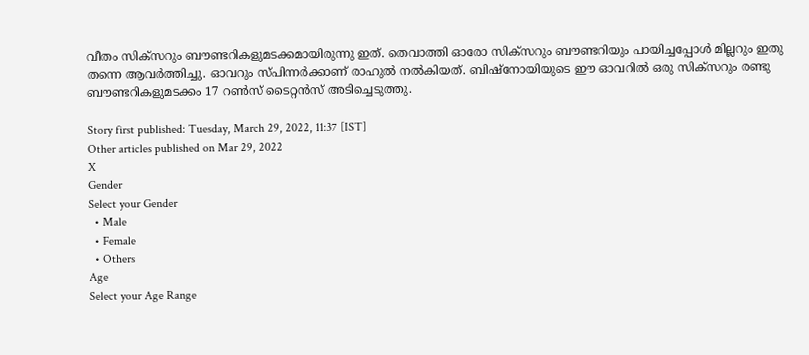വീതം സിക്‌സറും ബൗണ്ടറികളുമടക്കമായിരുന്നു ഇത്. തെവാത്തി ഓരോ സിക്‌സറും ബൗണ്ടറിയും പായിച്ചപ്പോള്‍ മില്ലറും ഇതു തന്നെ ആവര്‍ത്തിച്ചു. ഓവറും സ്പിന്നര്‍ക്കാണ് രാഹുല്‍ നല്‍കിയത്. ബിഷ്‌നോയിയുടെ ഈ ഓവറില്‍ ഒരു സിക്‌സറും രണ്ടു ബൗണ്ടറികളുമടക്കം 17 റണ്‍സ് ടൈറ്റന്‍സ് അടിച്ചെടുത്തു.

Story first published: Tuesday, March 29, 2022, 11:37 [IST]
Other articles published on Mar 29, 2022
X
Gender
Select your Gender
  • Male
  • Female
  • Others
Age
Select your Age Range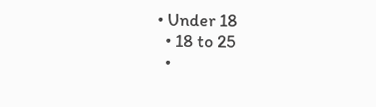• Under 18
  • 18 to 25
  •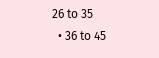26 to 35
  • 36 to 45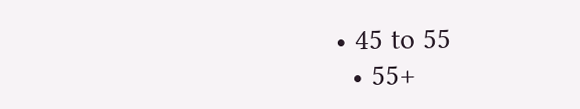• 45 to 55
  • 55+